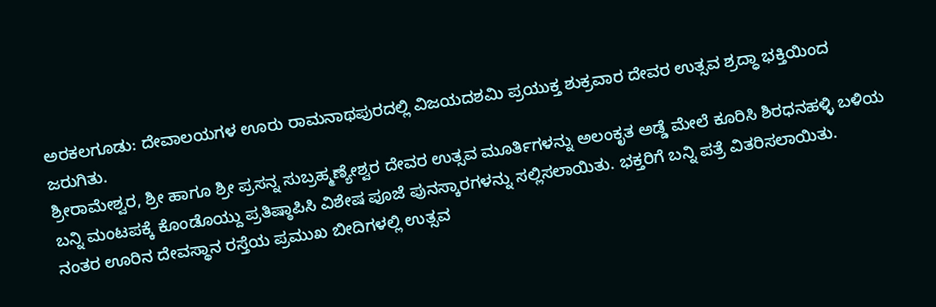ಅರಕಲಗೂಡು: ದೇವಾಲಯಗಳ ಊರು ರಾಮನಾಥಪುರದಲ್ಲಿ ವಿಜಯದಶಮಿ ಪ್ರಯುಕ್ತ ಶುಕ್ರವಾರ ದೇವರ ಉತ್ಸವ ಶ್ರದ್ಧಾ ಭಕ್ತಿಯಿಂದ ಜರುಗಿತು.
ಶ್ರೀರಾಮೇಶ್ವರ, ಶ್ರೀ ಹಾಗೂ ಶ್ರೀ ಪ್ರಸನ್ನ ಸುಬ್ರಹ್ಮಣ್ಯೇಶ್ವರ ದೇವರ ಉತ್ಸವ ಮೂರ್ತಿಗಳನ್ನು ಅಲಂಕೃತ ಅಡ್ಡೆ ಮೇಲೆ ಕೂರಿಸಿ ಶಿರಧನಹಳ್ಳಿ ಬಳಿಯ ಬನ್ನಿ ಮಂಟಪಕ್ಕೆ ಕೊಂಡೊಯ್ದು ಪ್ರತಿಷ್ಠಾಪಿಸಿ ವಿಶೇಷ ಪೂಜೆ ಪುನಸ್ಕಾರಗಳನ್ನು ಸಲ್ಲಿಸಲಾಯಿತು. ಭಕ್ತರಿಗೆ ಬನ್ನಿ ಪತ್ರೆ ವಿತರಿಸಲಾಯಿತು.
ನಂತರ ಊರಿನ ದೇವಸ್ಥಾನ ರಸ್ತೆಯ ಪ್ರಮುಖ ಬೀದಿಗಳಲ್ಲಿ ಉತ್ಸವ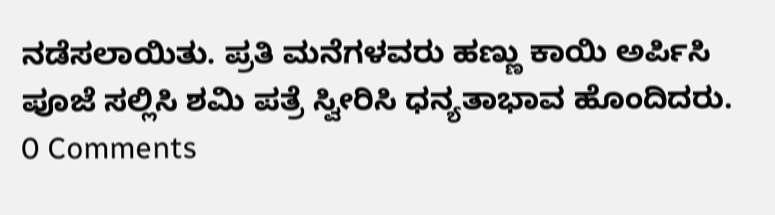ನಡೆಸಲಾಯಿತು. ಪ್ರತಿ ಮನೆಗಳವರು ಹಣ್ಣು ಕಾಯಿ ಅರ್ಪಿಸಿ ಪೂಜೆ ಸಲ್ಲಿಸಿ ಶಮಿ ಪತ್ರೆ ಸ್ವೀರಿಸಿ ಧನ್ಯತಾಭಾವ ಹೊಂದಿದರು.
0 Comments